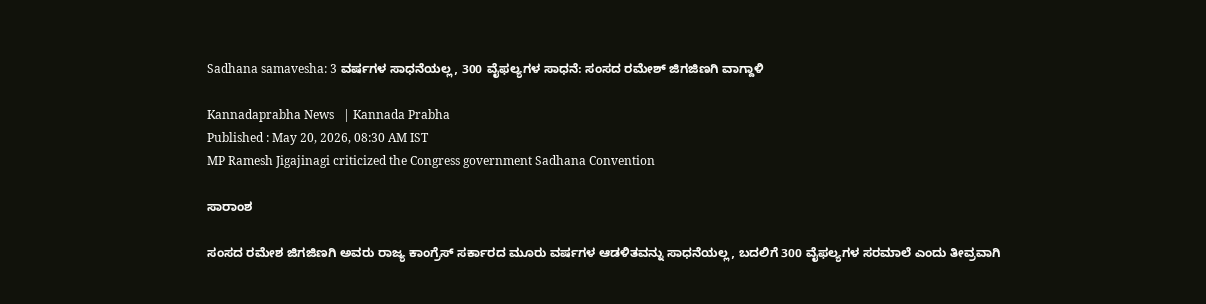Sadhana samavesha: 3 ವರ್ಷಗಳ ಸಾಧನೆಯಲ್ಲ, 300 ವೈಫಲ್ಯಗಳ ಸಾಧನೆ: ಸಂಸದ ರಮೇಶ್ ಜಿಗಜಿಣಗಿ ವಾಗ್ದಾಳಿ

Kannadaprabha News   | Kannada Prabha
Published : May 20, 2026, 08:30 AM IST
MP Ramesh Jigajinagi criticized the Congress government Sadhana Convention

ಸಾರಾಂಶ

ಸಂಸದ ರಮೇಶ ಜಿಗಜಿಣಗಿ ಅವರು ರಾಜ್ಯ ಕಾಂಗ್ರೆಸ್ ಸರ್ಕಾರದ ಮೂರು ವರ್ಷಗಳ ಆಡಳಿತವನ್ನು ಸಾಧನೆಯಲ್ಲ, ಬದಲಿಗೆ 300 ವೈಫಲ್ಯಗಳ ಸರಮಾಲೆ ಎಂದು ತೀವ್ರವಾಗಿ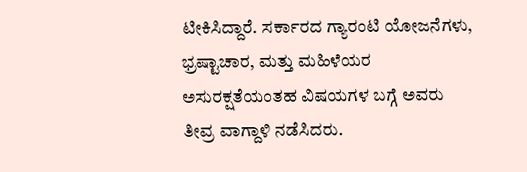ಟೀಕಿಸಿದ್ದಾರೆ. ಸರ್ಕಾರದ ಗ್ಯಾರಂಟಿ ಯೋಜನೆಗಳು, ಭ್ರಷ್ಟಾಚಾರ, ಮತ್ತು ಮಹಿಳೆಯರ ಅಸುರಕ್ಷತೆಯಂತಹ ವಿಷಯಗಳ ಬಗ್ಗೆ ಅವರು ತೀವ್ರ ವಾಗ್ದಾಳಿ ನಡೆಸಿದರು.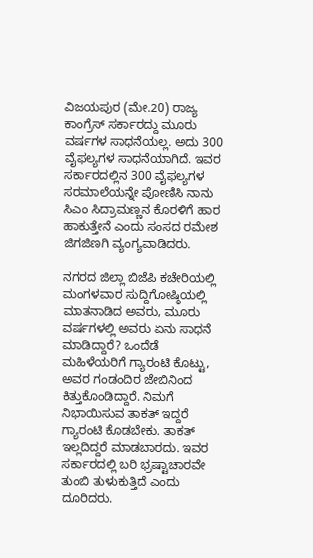ವಿಜಯಪುರ (ಮೇ.20) ರಾಜ್ಯ ಕಾಂಗ್ರೆಸ್ ಸರ್ಕಾರದ್ದು ಮೂರು ವರ್ಷಗಳ ಸಾಧನೆಯಲ್ಲ. ಅದು 300 ವೈಫಲ್ಯಗಳ ಸಾಧನೆಯಾಗಿದೆ. ಇವರ ಸರ್ಕಾರದಲ್ಲಿನ 300 ವೈಫಲ್ಯಗಳ ಸರಮಾಲೆಯನ್ನೇ ಪೋಣಿಸಿ ನಾನು ಸಿಎಂ ಸಿದ್ರಾಮಣ್ಣನ ಕೊರಳಿಗೆ ಹಾರ ಹಾಕುತ್ತೇನೆ ಎಂದು ಸಂಸದ ರಮೇಶ ಜಿಗಜಿಣಗಿ ವ್ಯಂಗ್ಯವಾಡಿದರು.

ನಗರದ ಜಿಲ್ಲಾ ಬಿಜೆಪಿ ಕಚೇರಿಯಲ್ಲಿ ಮಂಗಳವಾರ ಸುದ್ದಿಗೋಷ್ಠಿಯಲ್ಲಿ ಮಾತನಾಡಿದ ಅವರು, ಮೂರು ವರ್ಷಗಳಲ್ಲಿ ಅವರು ಏನು ಸಾಧನೆ ಮಾಡಿದ್ದಾರೆ? ಒಂದೆಡೆ ಮಹಿಳೆಯರಿಗೆ ಗ್ಯಾರಂಟಿ ಕೊಟ್ಟು, ಅವರ ಗಂಡಂದಿರ ಜೇಬಿನಿಂದ ಕಿತ್ತುಕೊಂಡಿದ್ದಾರೆ. ನಿಮಗೆ ನಿಭಾಯಿಸುವ ತಾಕತ್ ಇದ್ದರೆ ಗ್ಯಾರಂಟಿ ಕೊಡಬೇಕು. ತಾಕತ್ ಇಲ್ಲದಿದ್ದರೆ ಮಾಡಬಾರದು. ಇವರ ಸರ್ಕಾರದಲ್ಲಿ ಬರಿ ಭ್ರಷ್ಟಾಚಾರವೇ ತುಂಬಿ ತುಳುಕುತ್ತಿದೆ ಎಂದು ದೂರಿದರು.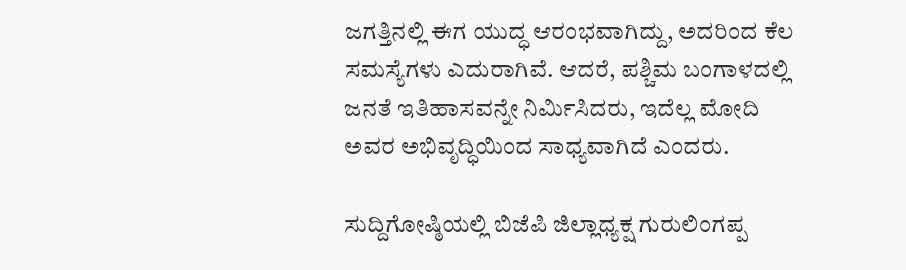ಜಗತ್ತಿನಲ್ಲಿ ಈಗ ಯುದ್ಧ ಆರಂಭವಾಗಿದ್ದು, ಅದರಿಂದ ಕೆಲ ಸಮಸ್ಯೆಗಳು ಎದುರಾಗಿವೆ. ಆದರೆ, ಪಶ್ಚಿಮ ಬಂಗಾಳದಲ್ಲಿ ಜನತೆ ಇತಿಹಾಸವನ್ನೇ ನಿರ್ಮಿಸಿದರು, ಇದೆಲ್ಲ ಮೋದಿ ಅವರ ಅಭಿವೃದ್ಧಿಯಿಂದ ಸಾಧ್ಯವಾಗಿದೆ ಎಂದರು.

ಸುದ್ದಿಗೋಷ್ಠಿಯಲ್ಲಿ ಬಿಜೆಪಿ ಜಿಲ್ಲಾಧ್ಯಕ್ಷ ಗುರುಲಿಂಗಪ್ಪ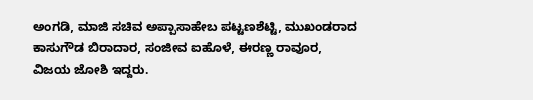ಅಂಗಡಿ, ಮಾಜಿ ಸಚಿವ ಅಪ್ಪಾಸಾಹೇಬ ಪಟ್ಟಣಶೆಟ್ಟಿ, ಮುಖಂಡರಾದ ಕಾಸುಗೌಡ ಬಿರಾದಾರ, ಸಂಜೀವ ಐಹೊಳೆ, ಈರಣ್ಣ ರಾವೂರ, ವಿಜಯ ಜೋಶಿ ಇದ್ದರು.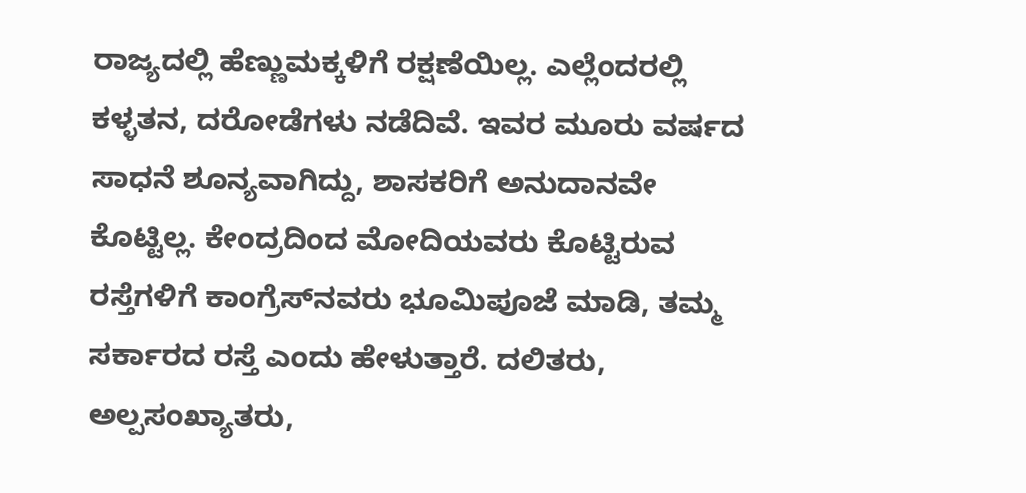ರಾಜ್ಯದಲ್ಲಿ ಹೆಣ್ಣುಮಕ್ಕಳಿಗೆ ರಕ್ಷಣೆಯಿಲ್ಲ. ಎಲ್ಲೆಂದರಲ್ಲಿ ಕಳ್ಳತನ, ದರೋಡೆಗಳು ನಡೆದಿವೆ. ಇವರ ಮೂರು ವರ್ಷದ ಸಾಧನೆ ಶೂನ್ಯವಾಗಿದ್ದು, ಶಾಸಕರಿಗೆ ಅನುದಾನವೇ ಕೊಟ್ಟಿಲ್ಲ. ಕೇಂದ್ರದಿಂದ ಮೋದಿಯವರು ಕೊಟ್ಟಿರುವ ರಸ್ತೆಗಳಿಗೆ ಕಾಂಗ್ರೆಸ್‌ನವರು ಭೂಮಿಪೂಜೆ ಮಾಡಿ, ತಮ್ಮ ಸರ್ಕಾರದ ರಸ್ತೆ ಎಂದು ಹೇಳುತ್ತಾರೆ. ದಲಿತರು, ಅಲ್ಪಸಂಖ್ಯಾತರು,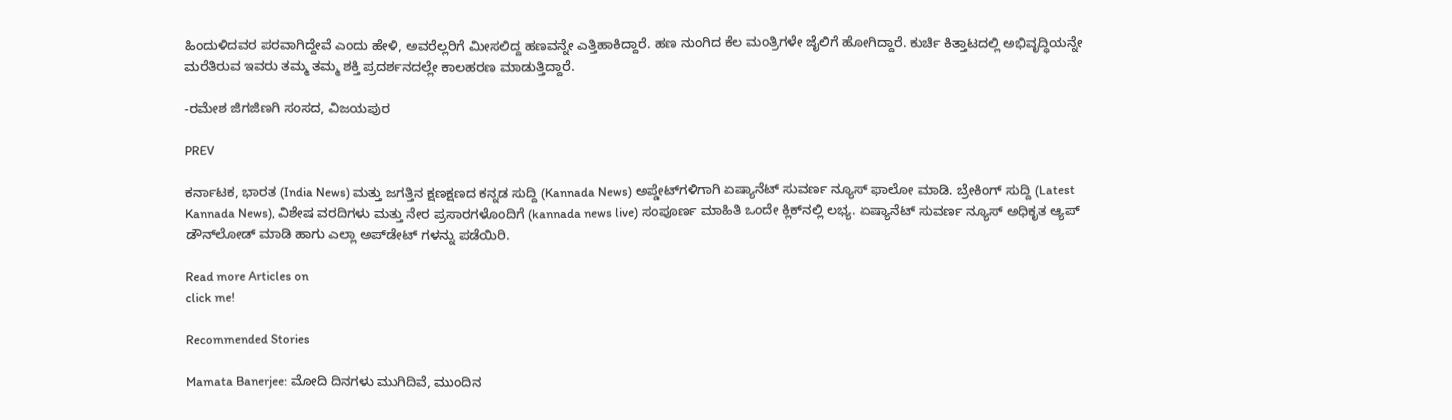ಹಿಂದುಳಿದವರ ಪರವಾಗಿದ್ದೇವೆ ಎಂದು ಹೇಳಿ, ಅವರೆಲ್ಲರಿಗೆ ಮೀಸಲಿದ್ದ ಹಣವನ್ನೇ ಎತ್ತಿಹಾಕಿದ್ದಾರೆ. ಹಣ ನುಂಗಿದ ಕೆಲ ಮಂತ್ರಿಗಳೇ ಜೈಲಿಗೆ ಹೋಗಿದ್ದಾರೆ. ಕುರ್ಚಿ ಕಿತ್ತಾಟದಲ್ಲಿ ಅಭಿವೃದ್ಧಿಯನ್ನೇ ಮರೆತಿರುವ ಇವರು ತಮ್ಮ ತಮ್ಮ ಶಕ್ತಿ ಪ್ರದರ್ಶನದಲ್ಲೇ ಕಾಲಹರಣ ಮಾಡುತ್ತಿದ್ದಾರೆ.

-ರಮೇಶ ಜಿಗಜಿಣಗಿ ಸಂಸದ, ವಿಜಯಪುರ

PREV

ಕರ್ನಾಟಕ, ಭಾರತ (India News) ಮತ್ತು ಜಗತ್ತಿನ ಕ್ಷಣಕ್ಷಣದ ಕನ್ನಡ ಸುದ್ದಿ (Kannada News) ಅಪ್ಡೇಟ್‌ಗಳಿಗಾಗಿ ಏಷ್ಯಾನೆಟ್ ಸುವರ್ಣ ನ್ಯೂಸ್‌ ಫಾಲೋ ಮಾಡಿ. ಬ್ರೇಕಿಂಗ್ ಸುದ್ದಿ (Latest Kannada News), ವಿಶೇಷ ವರದಿಗಳು ಮತ್ತು ನೇರ ಪ್ರಸಾರಗಳೊಂದಿಗೆ (kannada news live) ಸಂಪೂರ್ಣ ಮಾಹಿತಿ ಒಂದೇ ಕ್ಲಿಕ್‌ನಲ್ಲಿ ಲಭ್ಯ. ಏಷ್ಯಾನೆಟ್ ಸುವರ್ಣ ನ್ಯೂಸ್ ಅಧಿಕೃತ ಆ್ಯಪ್ ಡೌನ್‌ಲೋಡ್ ಮಾಡಿ ಹಾಗು ಎಲ್ಲಾ ಅಪ್‌ಡೇಟ್ ಗಳನ್ನು ಪಡೆಯಿರಿ.

Read more Articles on
click me!

Recommended Stories

Mamata Banerjee: ಮೋದಿ ದಿನಗಳು ಮುಗಿದಿವೆ, ಮುಂದಿನ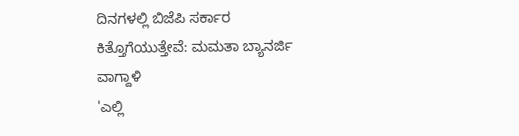ದಿನಗಳಲ್ಲಿ ಬಿಜೆಪಿ ಸರ್ಕಾರ ಕಿತ್ತೊಗೆಯುತ್ತೇವೆ: ಮಮತಾ ಬ್ಯಾನರ್ಜಿ ವಾಗ್ದಾಳಿ
'ಎಲ್ಲಿ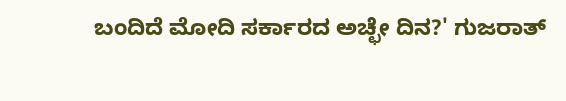ಬಂದಿದೆ ಮೋದಿ ಸರ್ಕಾರದ ಅಚ್ಛೇ ದಿನ?' ಗುಜರಾತ್‌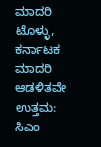ಮಾದರಿ ಟೊಳ್ಳು, ಕರ್ನಾಟಕ ಮಾದರಿ ಆಡಳಿತವೇ ಉತ್ತಮ: ಸಿಎಂ